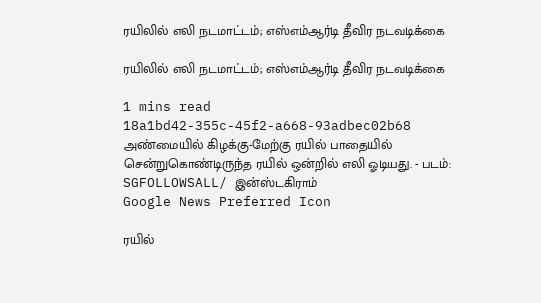ரயிலில் எலி நடமாட்டம்; எஸ்எம்ஆர்டி தீவிர நடவடிக்கை

ரயிலில் எலி நடமாட்டம்; எஸ்எம்ஆர்டி தீவிர நடவடிக்கை

1 mins read
18a1bd42-355c-45f2-a668-93adbec02b68
அண்மையில் கிழக்கு-மேற்கு ரயில் பாதையில் சென்றுகொண்டிருந்த ரயில் ஒன்றில் எலி ஓடியது. - படம்: SGFOLLOWSALL/ இன்ஸ்டகிராம்
Google News Preferred Icon

ரயில்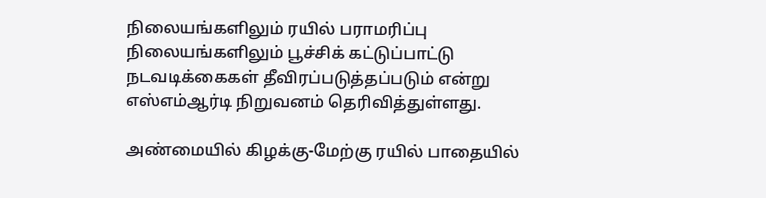நிலையங்களிலும் ரயில் பராமரிப்பு நிலையங்களிலும் பூச்சிக் கட்டுப்பாட்டு நடவடிக்கைகள் தீவிரப்படுத்தப்படும் என்று எஸ்எம்ஆர்டி நிறுவனம் தெரிவித்துள்ளது.

அண்மையில் கிழக்கு-மேற்கு ரயில் பாதையில்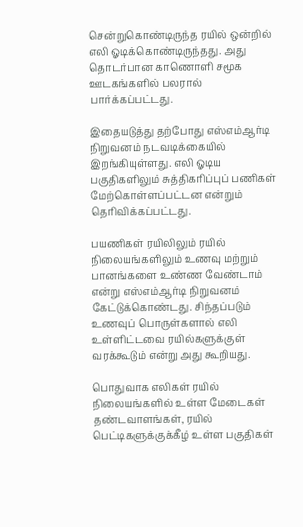சென்றுகொண்டிருந்த ரயில் ஒன்றில் எலி ஓடிக்கொண்டிருந்தது. அது தொடர்பான காணொளி சமூக ஊடகங்களில் பலரால் பார்க்கப்பட்டது.

இதையடுத்து தற்போது எஸ்எம்ஆர்டி நிறுவனம் நடவடிக்கையில் இறங்கியுள்ளது. எலி ஓடிய பகுதிகளிலும் சுத்திகரிப்புப் பணிகள் மேற்கொள்ளப்பட்டன என்றும் தெரிவிக்கப்பட்டது.

பயணிகள் ரயிலிலும் ரயில் நிலையங்களிலும் உணவு மற்றும் பானங்களை உண்ண வேண்டாம் என்று எஸ்எம்ஆர்டி நிறுவனம் கேட்டுக்கொண்டது. சிந்தப்படும் உணவுப் பொருள்களால் எலி உள்ளிட்டவை ரயில்களுக்குள் வரக்கூடும் என்று அது கூறியது.

பொதுவாக எலிகள் ரயில் நிலையங்களில் உள்ள மேடைகள் தண்டவாளங்கள், ரயில் பெட்டிகளுக்குக்கீழ் உள்ள பகுதிகள்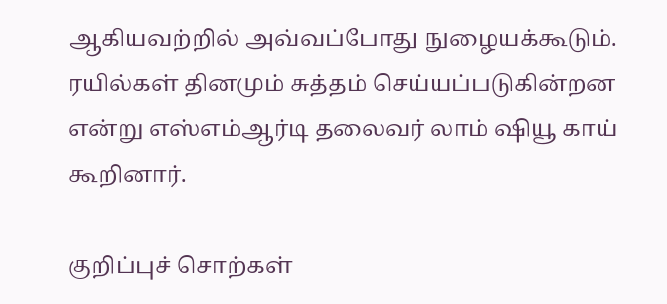ஆகியவற்றில் அவ்வப்போது நுழையக்கூடும். ரயில்கள் தினமும் சுத்தம் செய்யப்படுகின்றன என்று எஸ்எம்ஆர்டி தலைவர் லாம் ‌ஷியூ காய் கூறினார்.

குறிப்புச் சொற்கள்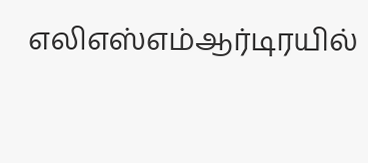எலிஎஸ்எம்ஆர்டிரயில்